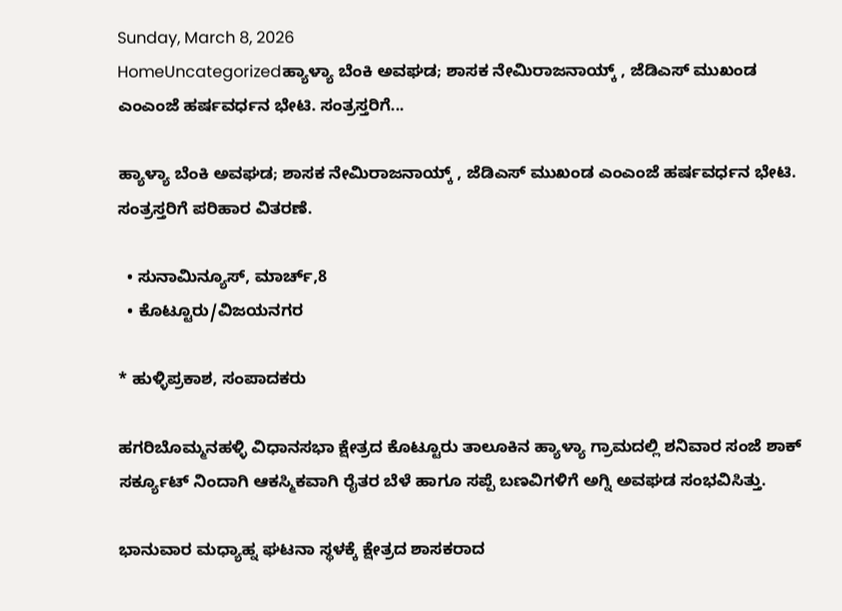Sunday, March 8, 2026
HomeUncategorizedಹ್ಯಾಳ್ಯಾ ಬೆಂಕಿ ಅವಘಡ; ಶಾಸಕ ನೇಮಿರಾಜನಾಯ್ಕ್ , ಜೆಡಿಎಸ್ ಮುಖಂಡ ಎಂಎಂಜೆ ಹರ್ಷವರ್ಧನ ಭೇಟಿ. ಸಂತ್ರಸ್ತರಿಗೆ...

ಹ್ಯಾಳ್ಯಾ ಬೆಂಕಿ ಅವಘಡ; ಶಾಸಕ ನೇಮಿರಾಜನಾಯ್ಕ್ , ಜೆಡಿಎಸ್ ಮುಖಂಡ ಎಂಎಂಜೆ ಹರ್ಷವರ್ಧನ ಭೇಟಿ. ಸಂತ್ರಸ್ತರಿಗೆ ಪರಿಹಾರ ವಿತರಣೆ.

  • ಸುನಾಮಿನ್ಯೂಸ್, ಮಾರ್ಚ್,8
  • ಕೊಟ್ಟೂರು/ವಿಜಯನಗರ

* ಹುಳ್ಳಿಪ್ರಕಾಶ, ಸಂಪಾದಕರು

ಹಗರಿಬೊಮ್ಮನಹಳ್ಳಿ ವಿಧಾನಸಭಾ ಕ್ಷೇತ್ರದ ಕೊಟ್ಟೂರು ತಾಲೂಕಿನ ಹ್ಯಾಳ್ಯಾ ಗ್ರಾಮದಲ್ಲಿ ಶನಿವಾರ ಸಂಜೆ ಶಾಕ್ ಸರ್ಕ್ಯೂಟ್ ನಿಂದಾಗಿ ಆಕಸ್ಮಿಕವಾಗಿ ರೈತರ ಬೆಳೆ ಹಾಗೂ ಸಪ್ಪೆ ಬಣವಿಗಳಿಗೆ ಅಗ್ನಿ ಅವಘಡ ಸಂಭವಿಸಿತ್ತು.

ಭಾನುವಾರ ಮಧ್ಯಾಹ್ನ ಘಟನಾ ಸ್ಥಳಕ್ಕೆ ಕ್ಷೇತ್ರದ ಶಾಸಕರಾದ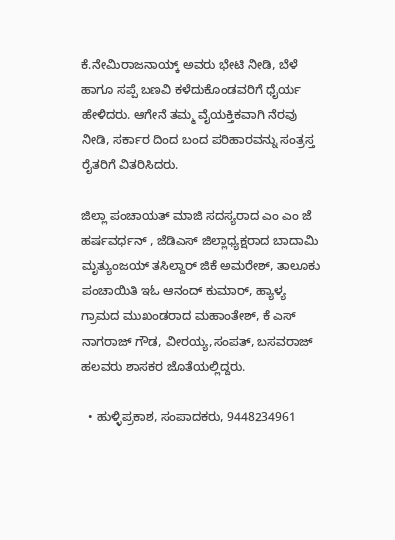ಕೆ.ನೇಮಿರಾಜನಾಯ್ಕ್ ಅವರು ಭೇಟಿ ನೀಡಿ, ಬೆಳೆ ಹಾಗೂ ಸಪ್ಪೆ ಬಣವಿ ಕಳೆದುಕೊಂಡವರಿಗೆ ಧೈರ್ಯ ಹೇಳಿದರು. ಆಗೇನೆ ತಮ್ಮ ವೈಯಕ್ತಿಕವಾಗಿ ನೆರವು ನೀಡಿ, ಸರ್ಕಾರ ದಿಂದ ಬಂದ ಪರಿಹಾರವನ್ನು ಸಂತ್ರಸ್ತ ರೈತರಿಗೆ ವಿತರಿಸಿದರು.

ಜಿಲ್ಲಾ ಪಂಚಾಯತ್ ಮಾಜಿ ಸದಸ್ಯರಾದ ಎಂ ಎಂ ಜೆ ಹರ್ಷವರ್ಧನ್ , ಜೆಡಿಎಸ್ ಜಿಲ್ಲಾಧ್ಯಕ್ಷರಾದ ಬಾದಾಮಿ ಮೃತ್ಯುಂಜಯ್ ತಸಿಲ್ದಾರ್ ಜಿಕೆ ಅಮರೇಶ್, ತಾಲೂಕು ಪಂಚಾಯಿತಿ ಇಓ ಆನಂದ್ ಕುಮಾರ್, ಹ್ಯಾಳ್ಯ ಗ್ರಾಮದ ಮುಖಂಡರಾದ ಮಹಾಂತೇಶ್, ಕೆ ಎಸ್ ನಾಗರಾಜ್ ಗೌಡ, ವೀರಯ್ಯ,ಸಂಪತ್, ಬಸವರಾಜ್ ಹಲವರು ಶಾಸಕರ ಜೊತೆಯಲ್ಲಿದ್ದರು.

  • ಹುಳ್ಳಿಪ್ರಕಾಶ, ಸಂಪಾದಕರು, 9448234961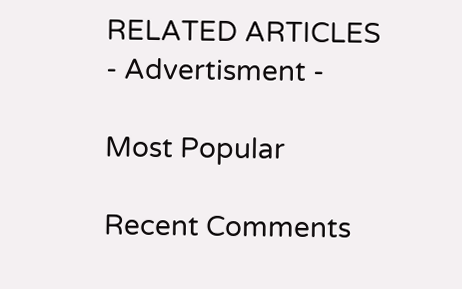RELATED ARTICLES
- Advertisment -

Most Popular

Recent Comments